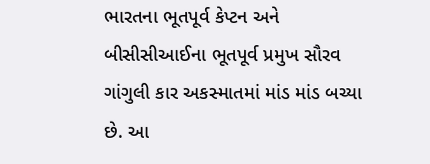ભારતના ભૂતપૂર્વ કેપ્ટન અને બીસીસીઆઈના ભૂતપૂર્વ પ્રમુખ સૌરવ ગાંગુલી કાર અકસ્માતમાં માંડ માંડ બચ્યા છે. આ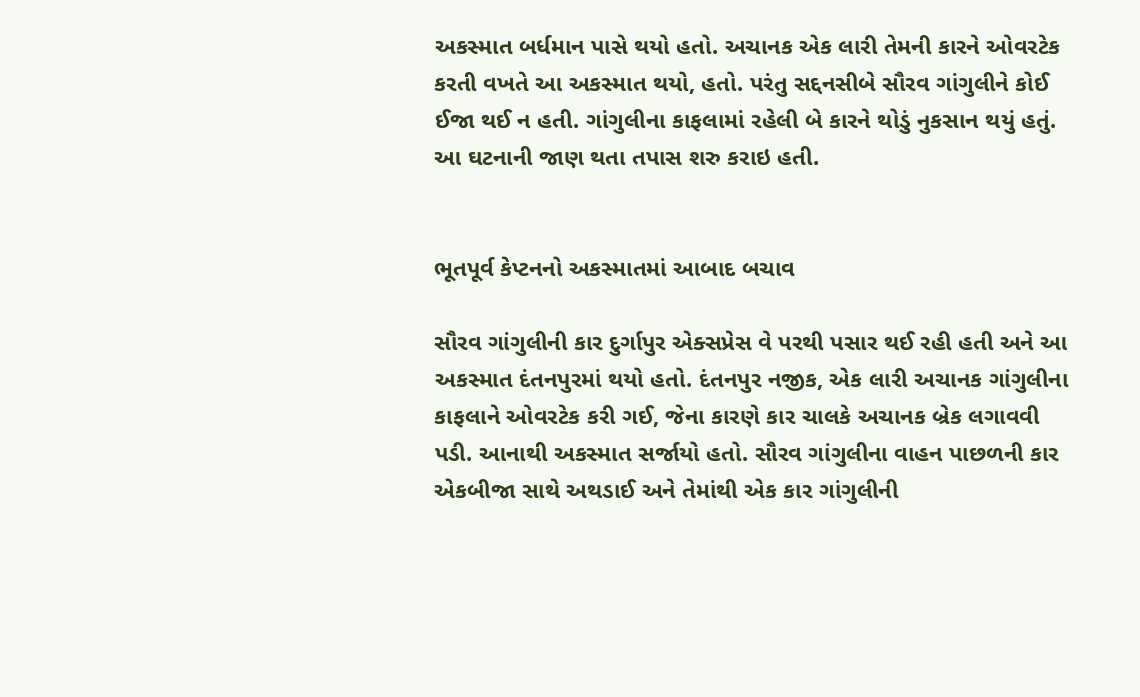અકસ્માત બર્ધમાન પાસે થયો હતો. અચાનક એક લારી તેમની કારને ઓવરટેક કરતી વખતે આ અકસ્માત થયો, હતો. પરંતુ સદ્દનસીબે સૌરવ ગાંગુલીને કોઈ ઈજા થઈ ન હતી. ગાંગુલીના કાફલામાં રહેલી બે કારને થોડું નુકસાન થયું હતું. આ ઘટનાની જાણ થતા તપાસ શરુ કરાઇ હતી.


ભૂતપૂર્વ કેપ્ટનનો અકસ્માતમાં આબાદ બચાવ

સૌરવ ગાંગુલીની કાર દુર્ગાપુર એક્સપ્રેસ વે પરથી પસાર થઈ રહી હતી અને આ અકસ્માત દંતનપુરમાં થયો હતો. દંતનપુર નજીક, એક લારી અચાનક ગાંગુલીના કાફલાને ઓવરટેક કરી ગઈ, જેના કારણે કાર ચાલકે અચાનક બ્રેક લગાવવી પડી. આનાથી અકસ્માત સર્જાયો હતો. સૌરવ ગાંગુલીના વાહન પાછળની કાર એકબીજા સાથે અથડાઈ અને તેમાંથી એક કાર ગાંગુલીની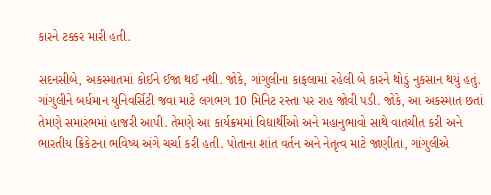કારને ટક્કર મારી હતી.

સદનસીબે, અકસ્માતમાં કોઈને ઈજા થઈ નથી. જોકે, ગાંગુલીના કાફલામાં રહેલી બે કારને થોડું નુકસાન થયું હતું. ગાંગુલીને બર્ધમાન યુનિવર્સિટી જવા માટે લગભગ 10 મિનિટ રસ્તા પર રાહ જોવી પડી. જોકે, આ અકસ્માત છતાં તેમણે સમારંભમાં હાજરી આપી. તેમણે આ કાર્યક્રમમાં વિદ્યાર્થીઓ અને મહાનુભાવો સાથે વાતચીત કરી અને ભારતીય ક્રિકેટના ભવિષ્ય અંગે ચર્ચા કરી હતી. પોતાના શાંત વર્તન અને નેતૃત્વ માટે જાણીતા, ગાંગુલીએ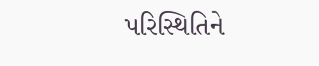પરિસ્થિતિને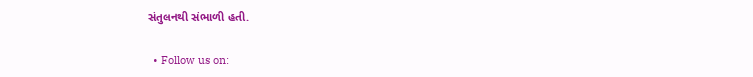સંતુલનથી સંભાળી હતી.

  • Follow us on: